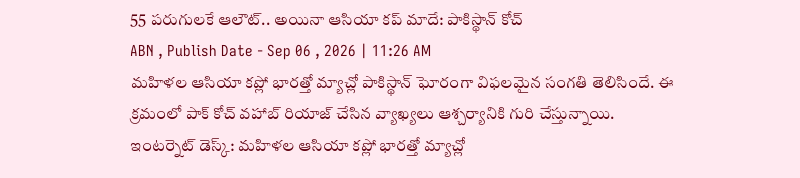55 పరుగులకే ఆలౌట్.. అయినా ఆసియా కప్ మాదే: పాకిస్థాన్ కోచ్
ABN , Publish Date - Sep 06 , 2026 | 11:26 AM
మహిళల ఆసియా కప్లో భారత్తో మ్యాచ్లో పాకిస్థాన్ ఘోరంగా విఫలమైన సంగతి తెలిసిందే. ఈ క్రమంలో పాక్ కోచ్ వహాబ్ రియాజ్ చేసిన వ్యాఖ్యలు ఆశ్చర్యానికి గురి చేస్తున్నాయి.
ఇంటర్నెట్ డెస్క్: మహిళల ఆసియా కప్లో భారత్తో మ్యాచ్లో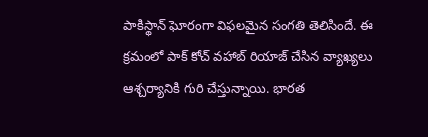పాకిస్థాన్ ఘోరంగా విఫలమైన సంగతి తెలిసిందే. ఈ క్రమంలో పాక్ కోచ్ వహాబ్ రియాజ్ చేసిన వ్యాఖ్యలు ఆశ్చర్యానికి గురి చేస్తున్నాయి. భారత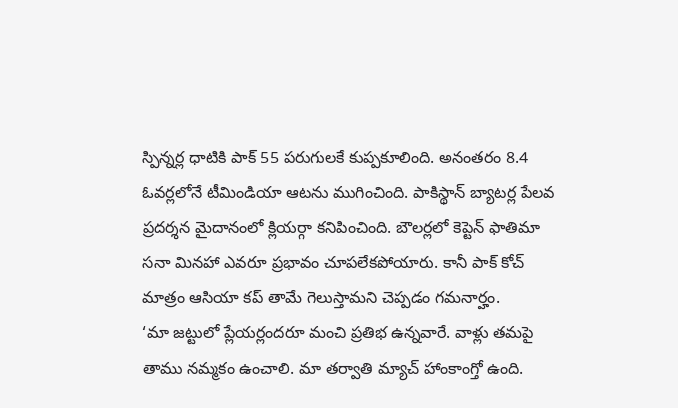స్పిన్నర్ల ధాటికి పాక్ 55 పరుగులకే కుప్పకూలింది. అనంతరం 8.4 ఓవర్లలోనే టీమిండియా ఆటను ముగించింది. పాకిస్థాన్ బ్యాటర్ల పేలవ ప్రదర్శన మైదానంలో క్లియర్గా కనిపించింది. బౌలర్లలో కెప్టెన్ ఫాతిమా సనా మినహా ఎవరూ ప్రభావం చూపలేకపోయారు. కానీ పాక్ కోచ్ మాత్రం ఆసియా కప్ తామే గెలుస్తామని చెప్పడం గమనార్హం.
‘మా జట్టులో ప్లేయర్లందరూ మంచి ప్రతిభ ఉన్నవారే. వాళ్లు తమపై తాము నమ్మకం ఉంచాలి. మా తర్వాతి మ్యాచ్ హాంకాంగ్తో ఉంది.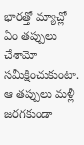భారత్తో మ్యాచ్లో ఏం తప్పులు చేశామో సమీక్షించుకుంటా. ఆ తప్పులు మళ్లీ జరగకుండా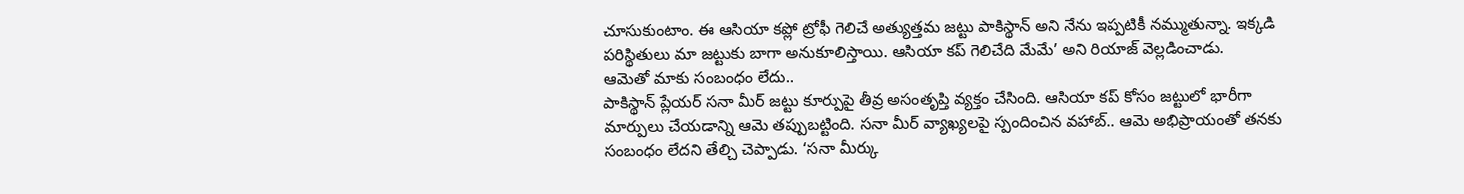చూసుకుంటాం. ఈ ఆసియా కప్లో ట్రోఫీ గెలిచే అత్యుత్తమ జట్టు పాకిస్థాన్ అని నేను ఇప్పటికీ నమ్ముతున్నా. ఇక్కడి పరిస్థితులు మా జట్టుకు బాగా అనుకూలిస్తాయి. ఆసియా కప్ గెలిచేది మేమే’ అని రియాజ్ వెల్లడించాడు.
ఆమెతో మాకు సంబంధం లేదు..
పాకిస్థాన్ ప్లేయర్ సనా మీర్ జట్టు కూర్పుపై తీవ్ర అసంతృప్తి వ్యక్తం చేసింది. ఆసియా కప్ కోసం జట్టులో భారీగా మార్పులు చేయడాన్ని ఆమె తప్పుబట్టింది. సనా మీర్ వ్యాఖ్యలపై స్పందించిన వహాబ్.. ఆమె అభిప్రాయంతో తనకు సంబంధం లేదని తేల్చి చెప్పాడు. ‘సనా మీర్కు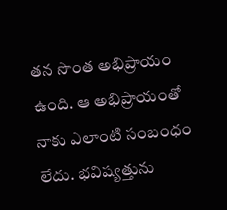తన సొంత అభిప్రాయం ఉంది. ఆ అభిప్రాయంతో నాకు ఎలాంటి సంబంధం లేదు. భవిష్యత్తును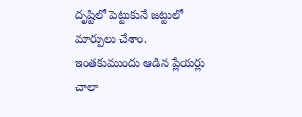దృష్టిలో పెట్టుకునే జట్టులో మార్పులు చేశాం. ఇంతకుముందు ఆడిన ప్లేయర్లు చాలా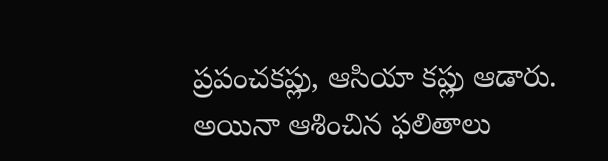ప్రపంచకప్లు, ఆసియా కప్లు ఆడారు. అయినా ఆశించిన ఫలితాలు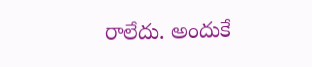రాలేదు. అందుకే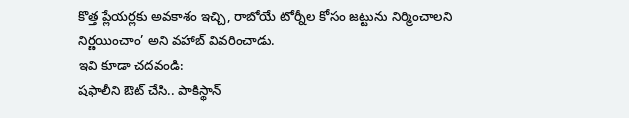కొత్త ప్లేయర్లకు అవకాశం ఇచ్చి, రాబోయే టోర్నీల కోసం జట్టును నిర్మించాలని నిర్ణయించాం’ అని వహాబ్ వివరించాడు.
ఇవి కూడా చదవండి:
షఫాలీని ఔట్ చేసి.. పాకిస్థాన్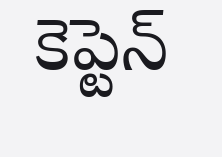కెప్టెన్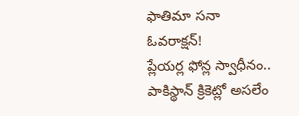ఫాతిమా సనా ఓవరాక్షన్!
ప్లేయర్ల ఫోన్ల స్వాధీనం.. పాకిస్థాన్ క్రికెట్లో అసలేం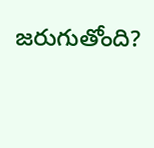జరుగుతోంది?